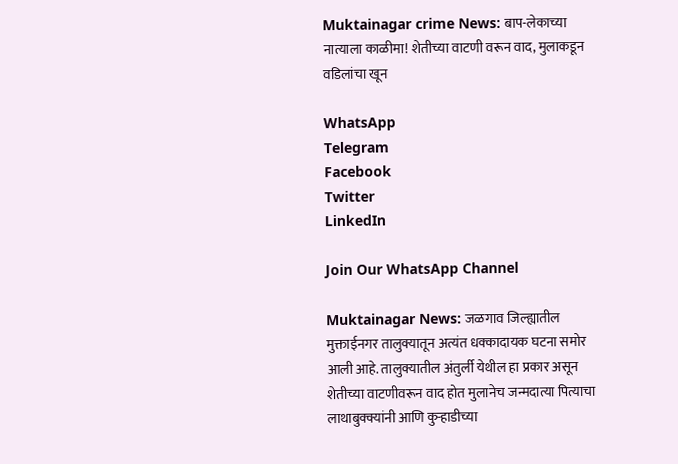Muktainagar crime News: बाप-लेकाच्या नात्याला काळीमा! शेतीच्या वाटणी वरून वाद, मुलाकडून वडिलांचा खून

WhatsApp
Telegram
Facebook
Twitter
LinkedIn

Join Our WhatsApp Channel

Muktainagar News: जळगाव जिल्ह्यातील मुक्ताईनगर तालुक्यातून अत्यंत धक्कादायक घटना समोर आली आहे. तालुक्यातील अंतुर्ली येथील हा प्रकार असून शेतीच्या वाटणीवरून वाद होत मुलानेच जन्मदात्या पित्याचा लाथाबुक्क्यांनी आणि कुऱ्हाडीच्या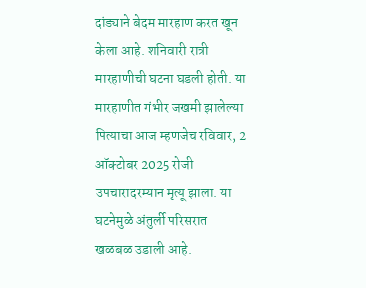दांड्याने बेदम मारहाण करत खून केला आहे. शनिवारी रात्री मारहाणीची घटना घडली होती. या मारहाणीत गंभीर जखमी झालेल्या पित्याचा आज म्हणजेच रविवार, 2 ऑक्टोबर 2025 रोजी उपचारादरम्यान मृत्यू झाला. या घटनेमुळे अंतुर्ली परिसरात खळबळ उडाली आहे.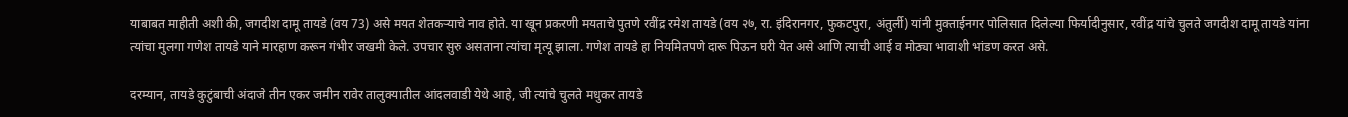याबाबत माहीती अशी की, जगदीश दामू तायडे (वय 73) असे मयत शेतकऱ्याचे नाव होते. या खून प्रकरणी मयताचे पुतणे रवींद्र रमेश तायडे (वय २७, रा. इंदिरानगर, फुकटपुरा, अंतुर्ली) यांनी मुक्ताईनगर पोलिसात दिलेल्या फिर्यादीनुसार, रवींद्र यांचे चुलते जगदीश दामू तायडे यांना त्यांचा मुलगा गणेश तायडे याने मारहाण करून गंभीर जखमी केले. उपचार सुरु असताना त्यांचा मृत्यू झाला. गणेश तायडे हा नियमितपणे दारू पिऊन घरी येत असे आणि त्याची आई व मोठ्या भावाशी भांडण करत असे.

दरम्यान, तायडे कुटुंबाची अंदाजे तीन एकर जमीन रावेर तालुक्यातील आंदलवाडी येथे आहे, जी त्यांचे चुलते मधुकर तायडे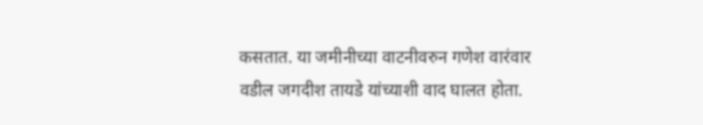कसतात. या जमीनीच्या वाटनीवरुन गणेश वारंवार वडील जगदीश तायडे यांच्याशी वाद घालत होता.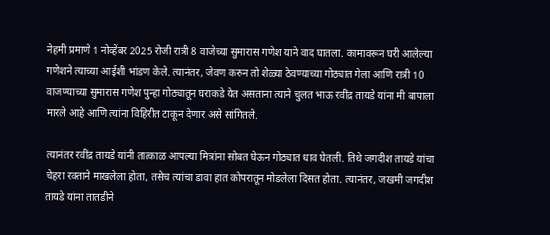नेहमी प्रमाणे 1 नोव्हेंबर 2025 रोजी रात्री 8 वाजेच्या सुमारास गणेश याने वाद घातला. कामावरून घरी आलेल्या गणेशने त्याच्या आईशी भांडण केले. त्यानंतर, जेवण करुन तो शेळ्या ठेवण्याच्या गोठ्यात गेला आणि रात्री 10 वाजण्याच्या सुमारास गणेश पुन्हा गोठ्यातून घराकडे येत असताना त्याने चुलत भाऊ रवींद्र तायडे यांना मी बापाला मारले आहे आणि त्यांना विहिरीत टाकून देणार असे सांगितले.

त्यानंतर रवींद्र तायडे यांनी तात्काळ आपल्या मित्रांना सोबत घेऊन गोठ्यात धाव घेतली. तिथे जगदीश तायडे यांचा चेहरा रक्ताने माखलेला होता, तसेच त्यांचा डावा हात कोपरातून मोडलेला दिसत होता. त्यानंतर, जखमी जगदीश तायडे यांना तातडीने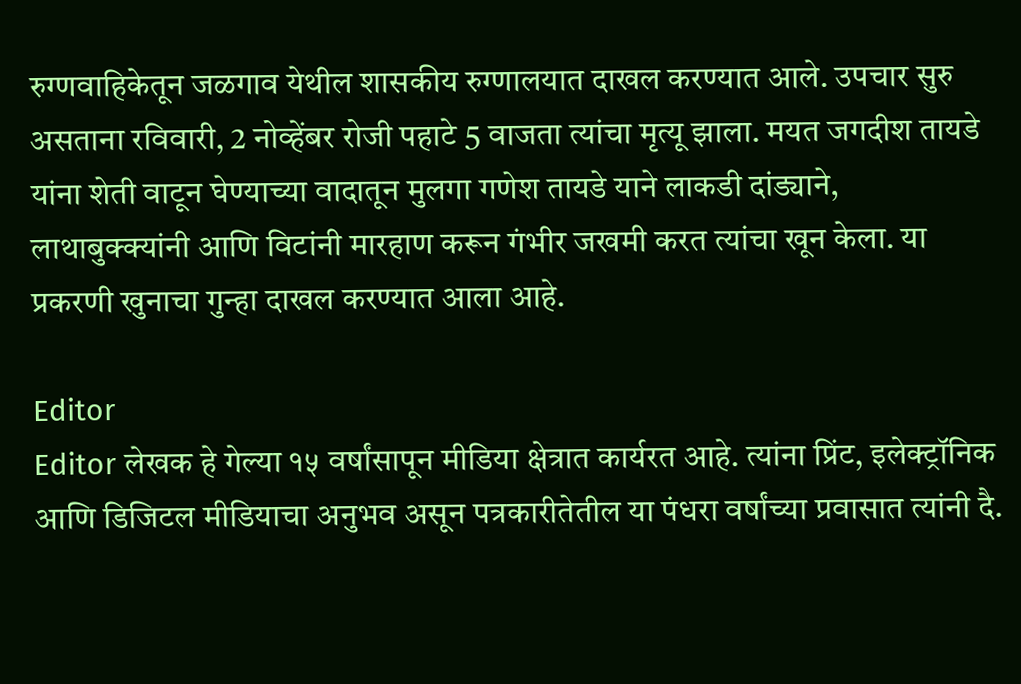रुग्णवाहिकेतून जळगाव येथील शासकीय रुग्णालयात दाखल करण्यात आले. उपचार सुरु असताना रविवारी, 2 नोव्हेंबर रोजी पहाटे 5 वाजता त्यांचा मृत्यू झाला. मयत जगदीश तायडे यांना शेती वाटून घेण्याच्या वादातून मुलगा गणेश तायडे याने लाकडी दांड्याने, लाथाबुक्क्यांनी आणि विटांनी मारहाण करून गंभीर जखमी करत त्यांचा खून केला. या प्रकरणी खुनाचा गुन्हा दाखल करण्यात आला आहे.

Editor
Editor लेखक हे गेल्या १५ वर्षांसापून मीडिया क्षेत्रात कार्यरत आहे. त्यांना प्रिंट, इलेक्ट्रॉनिक आणि डिजिटल मीडियाचा अनुभव असून पत्रकारीतेतील या पंधरा वर्षांच्या प्रवासात त्यांनी दै.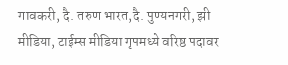गावकरी, दै. तरुण भारत,दै. पुण्यनगरी, झी मीडिया, टाईम्स मीडिया गृपमध्ये वरिष्ठ पदावर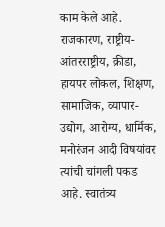काम केले आहे. राजकारण, राष्ट्रीय-आंतरराष्ट्रीय, क्रीडा, हायपर लोकल, शिक्षण, सामाजिक, व्यापार-उद्योग, आरोग्य, धार्मिक, मनोरंजन आदी विषयांवर त्यांची चांगली पकड आहे. स्वातंत्र्य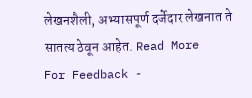लेखनशैली, अभ्यासपूर्ण दर्जेदार लेखनात ते सातत्य ठेवून आहेत. Read More
For Feedback -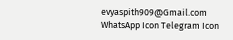evyaspith909@Gmail.com
WhatsApp Icon Telegram Icon